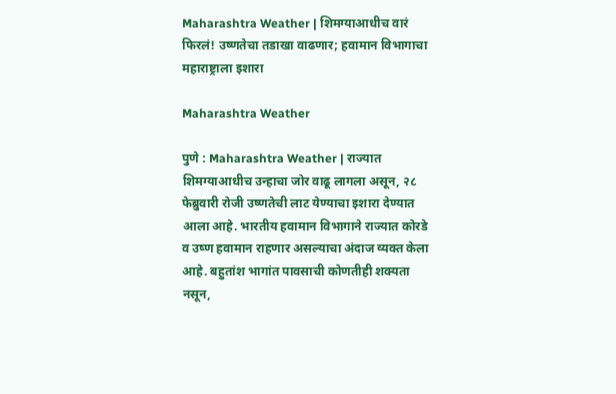Maharashtra Weather | शिमग्याआधीच वारं फिरलं! उष्णतेचा तडाखा वाढणार; हवामान विभागाचा महाराष्ट्राला इशारा

Maharashtra Weather

पुणे : Maharashtra Weather | राज्यात शिमग्याआधीच उन्हाचा जोर वाढू लागला असून, २८ फेब्रुवारी रोजी उष्णतेची लाट येण्याचा इशारा देण्यात आला आहे. भारतीय हवामान विभागाने राज्यात कोरडे व उष्ण हवामान राहणार असल्याचा अंदाज व्यक्त केला आहे. बहुतांश भागांत पावसाची कोणतीही शक्यता नसून,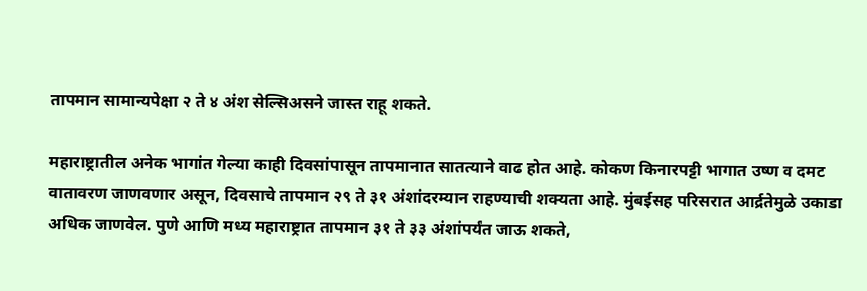तापमान सामान्यपेक्षा २ ते ४ अंश सेल्सिअसने जास्त राहू शकते.

महाराष्ट्रातील अनेक भागांत गेल्या काही दिवसांपासून तापमानात सातत्याने वाढ होत आहे. कोकण किनारपट्टी भागात उष्ण व दमट वातावरण जाणवणार असून, दिवसाचे तापमान २९ ते ३१ अंशांदरम्यान राहण्याची शक्यता आहे. मुंबईसह परिसरात आर्द्रतेमुळे उकाडा अधिक जाणवेल. पुणे आणि मध्य महाराष्ट्रात तापमान ३१ ते ३३ अंशांपर्यंत जाऊ शकते,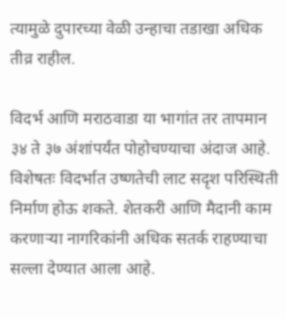त्यामुळे दुपारच्या वेळी उन्हाचा तडाखा अधिक तीव्र राहील.

विदर्भ आणि मराठवाडा या भागांत तर तापमान ३४ ते ३७ अंशांपर्यंत पोहोचण्याचा अंदाज आहे. विशेषतः विदर्भात उष्णतेची लाट सदृश परिस्थिती निर्माण होऊ शकते. शेतकरी आणि मैदानी काम करणाऱ्या नागरिकांनी अधिक सतर्क राहण्याचा सल्ला देण्यात आला आहे.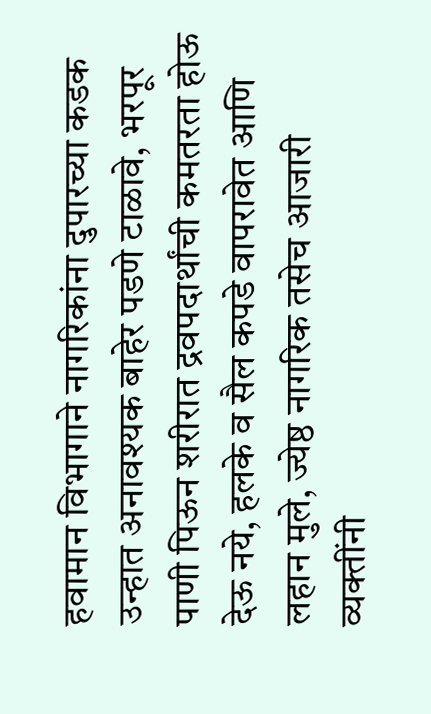हवामान विभागाने नागरिकांना दुपारच्या कडक उन्हात अनावश्यक बाहेर पडणे टाळावे, भरपूर पाणी पिऊन शरीरात द्रवपदार्थांची कमतरता होऊ देऊ नये, हलके व सैल कपडे वापरावेत आणि लहान मुले, ज्येष्ठ नागरिक तसेच आजारी व्यक्तींनी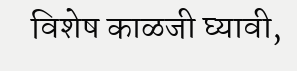विशेष काळजी घ्यावी,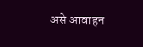असे आवाहन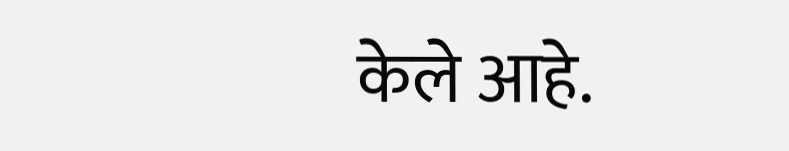केले आहे.